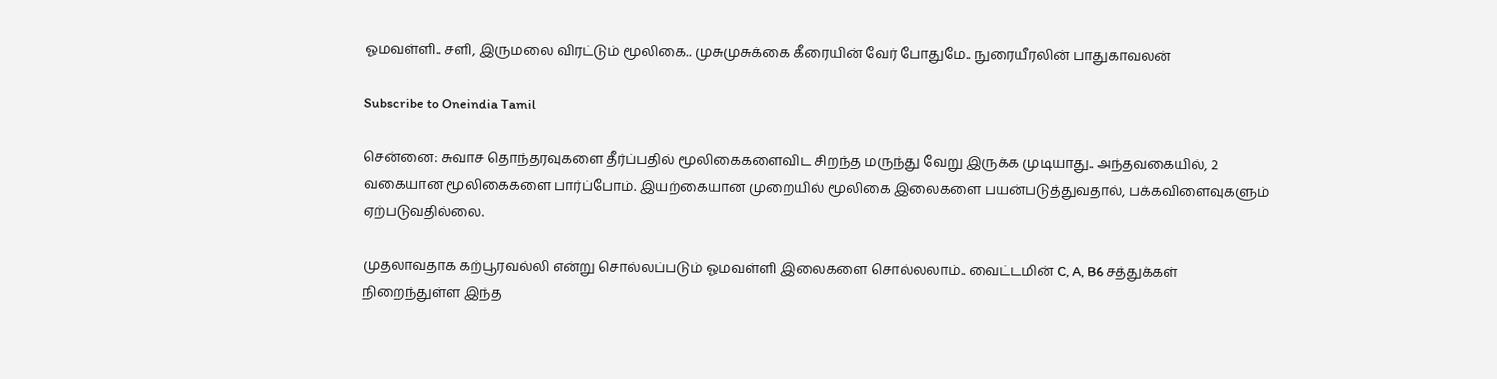ஓமவள்ளி.. சளி, இருமலை விரட்டும் மூலிகை.. முசுமுசுக்கை கீரையின் வேர் போதுமே.. நுரையீரலின் பாதுகாவலன்

Subscribe to Oneindia Tamil

சென்னை: சுவாச தொந்தரவுகளை தீர்ப்பதில் மூலிகைகளைவிட சிறந்த மருந்து வேறு இருக்க முடியாது.. அந்தவகையில், 2 வகையான மூலிகைகளை பார்ப்போம். இயற்கையான முறையில் மூலிகை இலைகளை பயன்படுத்துவதால், பக்கவிளைவுகளும் ஏற்படுவதில்லை.

முதலாவதாக கற்பூரவல்லி என்று சொல்லப்படும் ஓமவள்ளி இலைகளை சொல்லலாம்.. வைட்டமின் C, A, B6 சத்துக்கள் நிறைந்துள்ள இந்த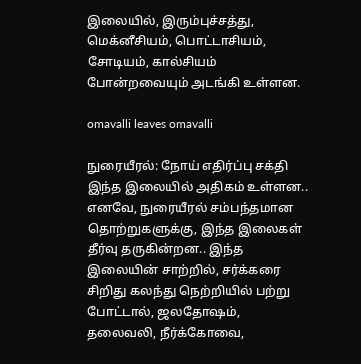இலையில், இரும்புச்சத்து, மெக்னீசியம், பொட்டாசியம், சோடியம், கால்சியம் போன்றவையும் அடங்கி உள்ளன.

omavalli leaves omavalli

நுரையீரல்: நோய் எதிர்ப்பு சக்தி இந்த இலையில் அதிகம் உள்ளன.. எனவே, நுரையீரல் சம்பந்தமான தொற்றுகளுக்கு, இந்த இலைகள் தீர்வு தருகின்றன.. இந்த இலையின் சாற்றில், சர்க்கரை சிறிது கலந்து நெற்றியில் பற்று போட்டால், ஜலதோஷம், தலைவலி, நீர்க்கோவை,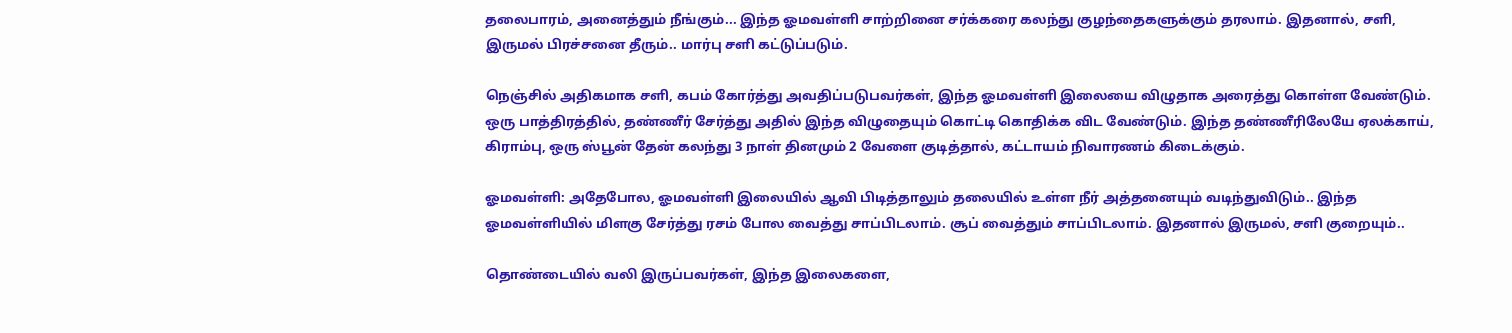தலைபாரம், அனைத்தும் நீங்கும்... இந்த ஓமவள்ளி சாற்றினை சர்க்கரை கலந்து குழந்தைகளுக்கும் தரலாம். இதனால், சளி, இருமல் பிரச்சனை தீரும்.. மார்பு சளி கட்டுப்படும்.

நெஞ்சில் அதிகமாக சளி, கபம் கோர்த்து அவதிப்படுபவர்கள், இந்த ஓமவள்ளி இலையை விழுதாக அரைத்து கொள்ள வேண்டும். ஒரு பாத்திரத்தில், தண்ணீர் சேர்த்து அதில் இந்த விழுதையும் கொட்டி கொதிக்க விட வேண்டும். இந்த தண்ணீரிலேயே ஏலக்காய், கிராம்பு, ஒரு ஸ்பூன் தேன் கலந்து 3 நாள் தினமும் 2 வேளை குடித்தால், கட்டாயம் நிவாரணம் கிடைக்கும்.

ஓமவள்ளி: அதேபோல, ஓமவள்ளி இலையில் ஆவி பிடித்தாலும் தலையில் உள்ள நீர் அத்தனையும் வடிந்துவிடும்.. இந்த ஓமவள்ளியில் மிளகு சேர்த்து ரசம் போல வைத்து சாப்பிடலாம். சூப் வைத்தும் சாப்பிடலாம். இதனால் இருமல், சளி குறையும்..

தொண்டையில் வலி இருப்பவர்கள், இந்த இலைகளை,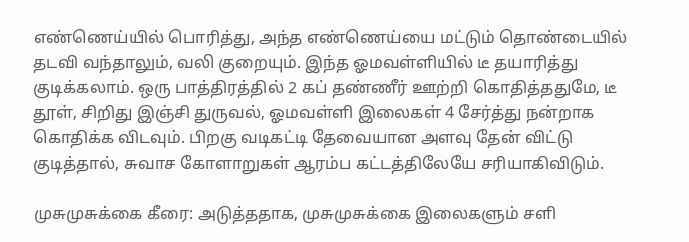எண்ணெய்யில் பொரித்து, அந்த எண்ணெய்யை மட்டும் தொண்டையில் தடவி வந்தாலும், வலி குறையும். இந்த ஓமவள்ளியில் டீ தயாரித்து குடிக்கலாம். ஒரு பாத்திரத்தில் 2 கப் தண்ணீர் ஊற்றி கொதித்ததுமே, டீ தூள், சிறிது இஞ்சி துருவல், ஓமவள்ளி இலைகள் 4 சேர்த்து நன்றாக கொதிக்க விடவும். பிறகு வடிகட்டி தேவையான அளவு தேன் விட்டு குடித்தால், சுவாச கோளாறுகள் ஆரம்ப கட்டத்திலேயே சரியாகிவிடும்.

முசுமுசுக்கை கீரை: அடுத்ததாக, முசுமுசுக்கை இலைகளும் சளி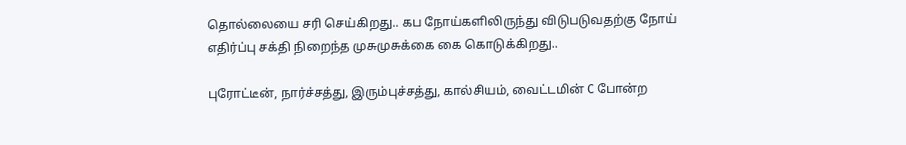தொல்லையை சரி செய்கிறது.. கப நோய்களிலிருந்து விடுபடுவதற்கு நோய் எதிர்ப்பு சக்தி நிறைந்த முசுமுசுக்கை கை கொடுக்கிறது..

புரோட்டீன், நார்ச்சத்து, இரும்புச்சத்து, கால்சியம், வைட்டமின் C போன்ற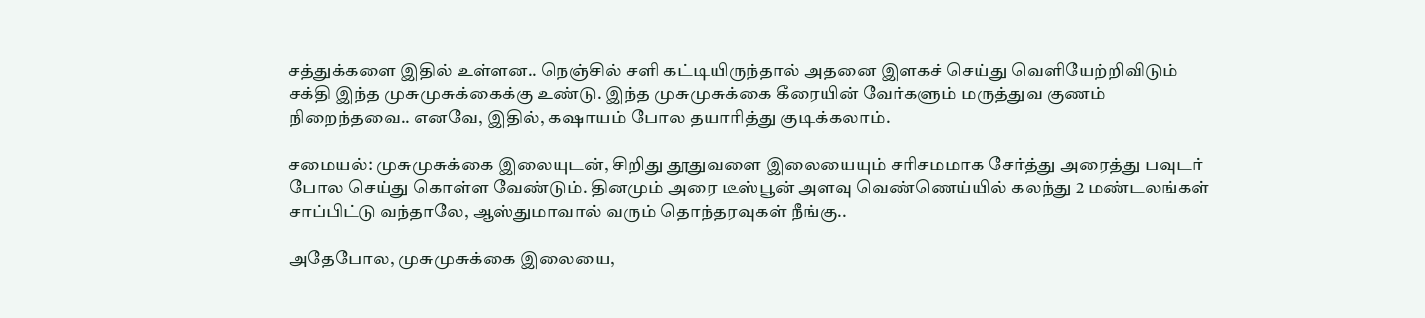சத்துக்களை இதில் உள்ளன.. நெஞ்சில் சளி கட்டியிருந்தால் அதனை இளகச் செய்து வெளியேற்றிவிடும் சக்தி இந்த முசுமுசுக்கைக்கு உண்டு. இந்த முசுமுசுக்கை கீரையின் வேர்களும் மருத்துவ குணம் நிறைந்தவை.. எனவே, இதில், கஷாயம் போல தயாரித்து குடிக்கலாம்.

சமையல்: முசுமுசுக்கை இலையுடன், சிறிது தூதுவளை இலையையும் சரிசமமாக சேர்த்து அரைத்து பவுடர் போல செய்து கொள்ள வேண்டும். தினமும் அரை டீஸ்பூன் அளவு வெண்ணெய்யில் கலந்து 2 மண்டலங்கள் சாப்பிட்டு வந்தாலே, ஆஸ்துமாவால் வரும் தொந்தரவுகள் நீங்கு..

அதேபோல, முசுமுசுக்கை இலையை,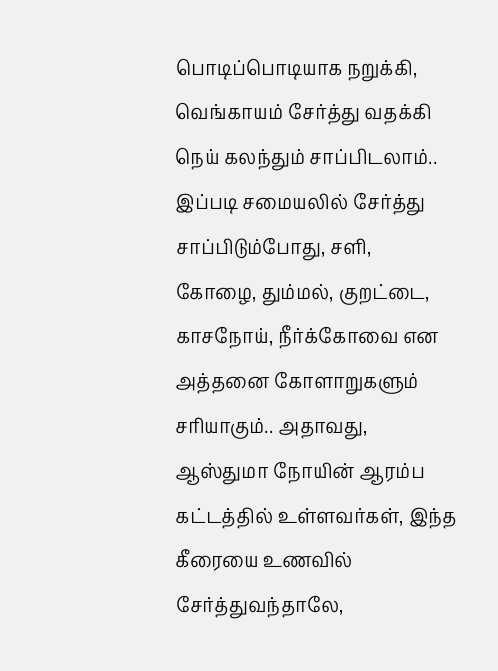பொடிப்பொடியாக நறுக்கி, வெங்காயம் சேர்த்து வதக்கி நெய் கலந்தும் சாப்பிடலாம்.. இப்படி சமையலில் சேர்த்து சாப்பிடும்போது, சளி, கோழை, தும்மல், குறட்டை, காசநோய், நீர்க்கோவை என அத்தனை கோளாறுகளும் சரியாகும்.. அதாவது, ஆஸ்துமா நோயின் ஆரம்ப கட்டத்தில் உள்ளவர்கள், இந்த கீரையை உணவில் சேர்த்துவந்தாலே,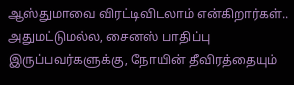ஆஸ்துமாவை விரட்டிவிடலாம் என்கிறார்கள்.. அதுமட்டுமல்ல, சைனஸ் பாதிப்பு இருப்பவர்களுக்கு, நோயின் தீவிரத்தையும்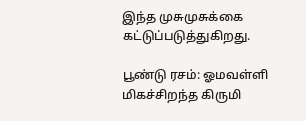இந்த முசுமுசுக்கை கட்டுப்படுத்துகிறது.

பூண்டு ரசம்: ஓமவள்ளி மிகச்சிறந்த கிருமி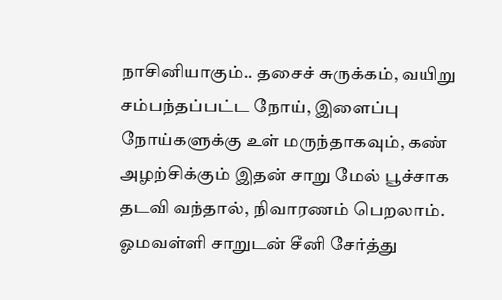நாசினியாகும்.. தசைச் சுருக்கம், வயிறு சம்பந்தப்பட்ட நோய், இளைப்பு நோய்களுக்கு உள் மருந்தாகவும், கண் அழற்சிக்கும் இதன் சாறு மேல் பூச்சாக தடவி வந்தால், நிவாரணம் பெறலாம். ஓமவள்ளி சாறுடன் சீனி சேர்த்து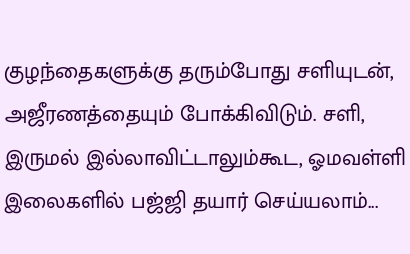குழந்தைகளுக்கு தரும்போது சளியுடன், அஜீரணத்தையும் போக்கிவிடும். சளி, இருமல் இல்லாவிட்டாலும்கூட, ஓமவள்ளி இலைகளில் பஜ்ஜி தயார் செய்யலாம்...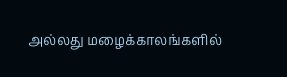அல்லது மழைக்காலங்களில்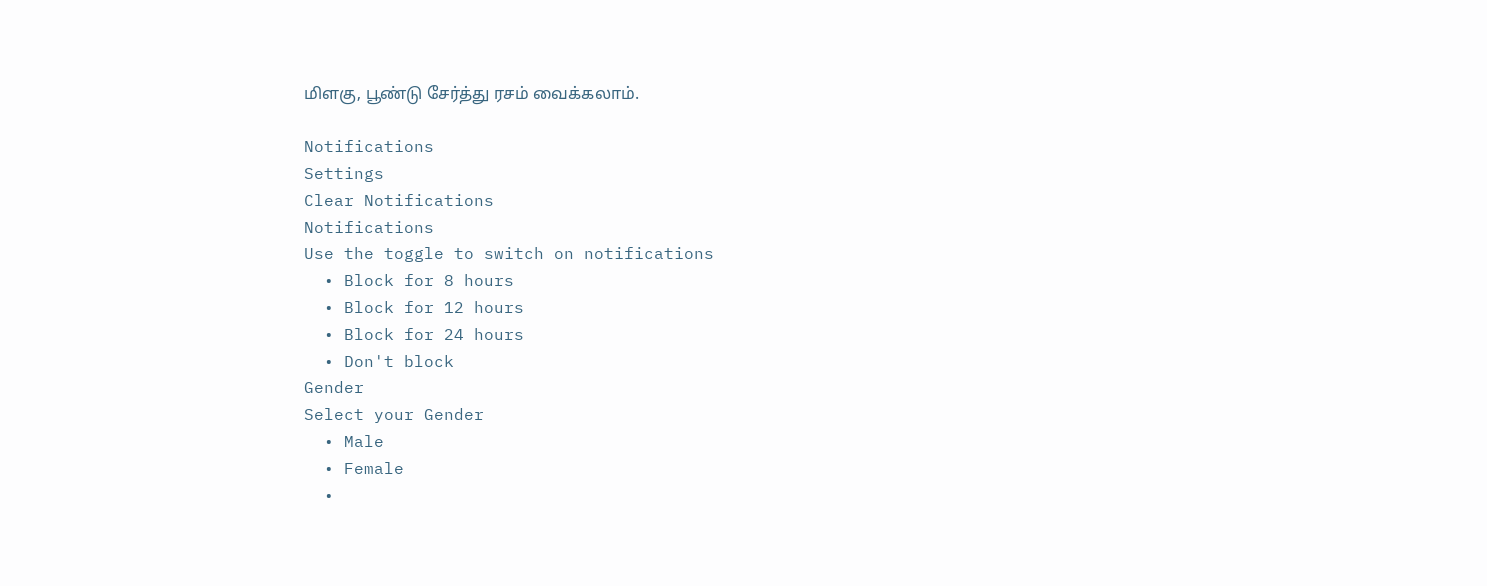மிளகு, பூண்டு சேர்த்து ரசம் வைக்கலாம்.

Notifications
Settings
Clear Notifications
Notifications
Use the toggle to switch on notifications
  • Block for 8 hours
  • Block for 12 hours
  • Block for 24 hours
  • Don't block
Gender
Select your Gender
  • Male
  • Female
  •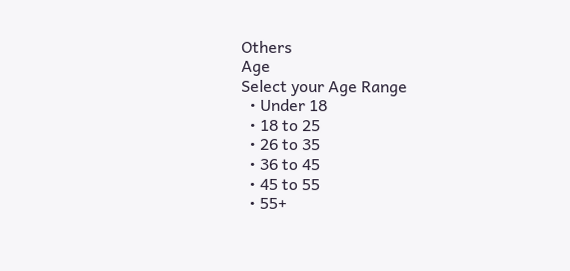Others
Age
Select your Age Range
  • Under 18
  • 18 to 25
  • 26 to 35
  • 36 to 45
  • 45 to 55
  • 55+